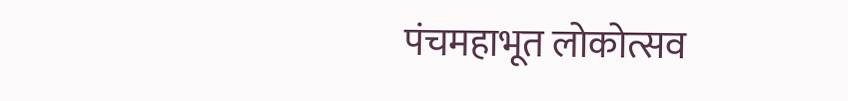पंचमहाभूत लोकोत्सव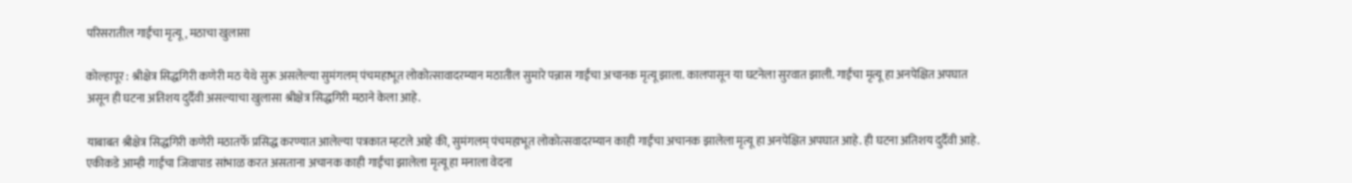परिसरातील गाईंचा मृत्यू, मठाचा खुलासा

कोल्हापूर : श्रीक्षेत्र सिद्धगिरी कणेरी मठ येथे सुरू असलेल्या सुमंगलम् पंचमहाभूत लोकोत्सावादरम्यान मठातील सुमारे पन्नास गाईंचा अचानक मृत्यू झाला. कालपासून या घटनेला सुरवात झाली. गाईंचा मृत्यू हा अनपेक्षित अपघात असून ही घटना अतिशय दुर्दैवी असल्याचा खुलासा श्रीक्षेत्र सिद्धगिरी मठाने केला आहे.

याबाबत श्रीक्षेत्र सिद्धगिरी कणेरी मठातर्फे प्रसिद्ध करण्यात आलेल्या पत्रकात म्हटले आहे की, सुमंगलम् पंचमहाभूत लोकोत्सवादरम्यान काही गाईंचा अचानक झालेला मृत्यू हा अनपेक्षित अपघात आहे. ही घटना अतिशय दुर्दैवी आहे. एकीकडे आम्ही गाईंचा जिवापाड सांभाळ करत असताना अचानक काही गाईंचा झालेला मृत्यू हा मनाला वेदना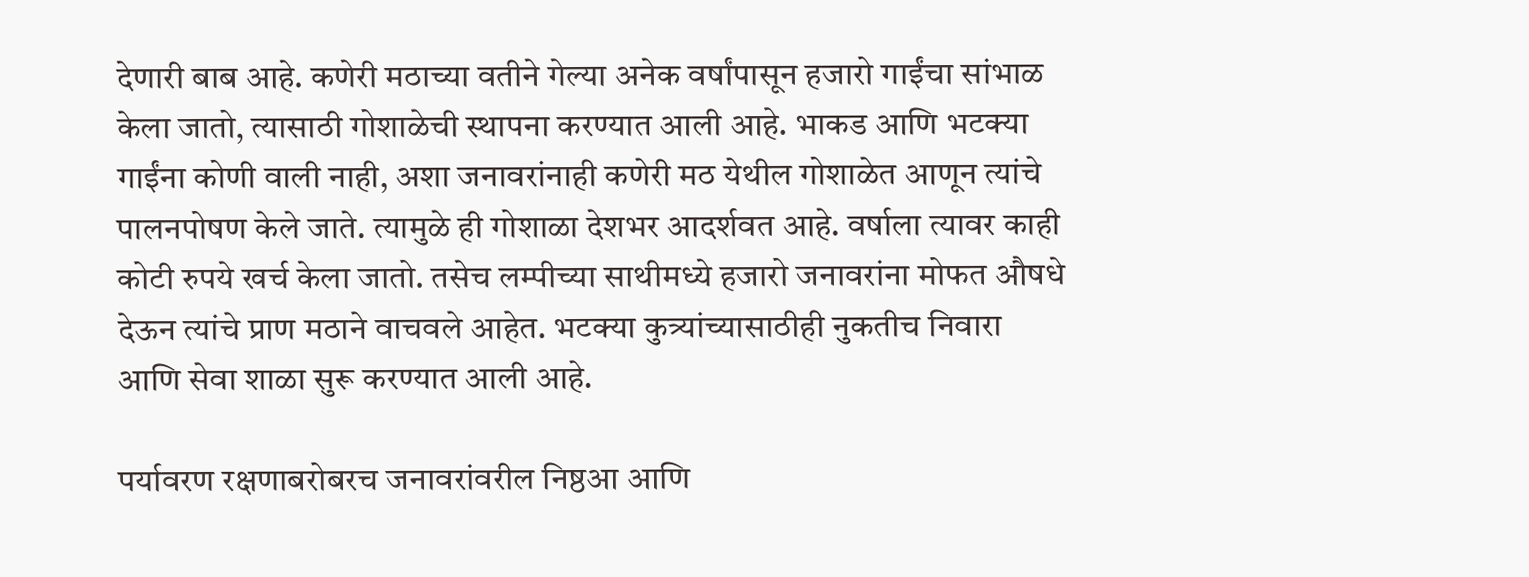देणारी बाब आहे. कणेरी मठाच्या वतीने गेल्या अनेक वर्षांपासून हजारो गाईंचा सांभाळ केला जातो, त्यासाठी गोशाळेची स्थापना करण्यात आली आहे. भाकड आणि भटक्या गाईंना कोणी वाली नाही, अशा जनावरांनाही कणेरी मठ येथील गोशाळेत आणून त्यांचे पालनपोषण केले जाते. त्यामुळे ही गोशाळा देशभर आदर्शवत आहे. वर्षाला त्यावर काही कोटी रुपये खर्च केला जातो. तसेच लम्पीच्या साथीमध्ये हजारो जनावरांना मोफत औषधे देऊन त्यांचे प्राण मठाने वाचवले आहेत. भटक्या कुत्र्यांच्यासाठीही नुकतीच निवारा आणि सेवा शाळा सुरू करण्यात आली आहे.

पर्यावरण रक्षणाबरोबरच जनावरांवरील निष्ठआ आणि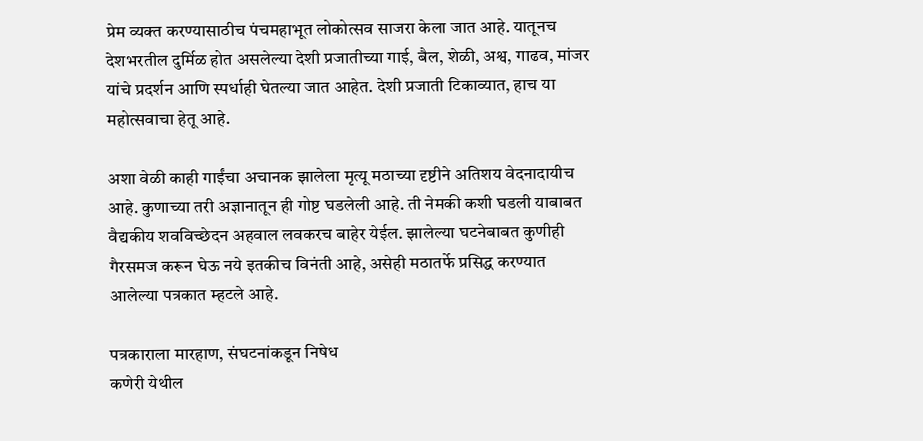प्रेम व्यक्त करण्यासाठीच पंचमहाभूत लोकोत्सव साजरा केला जात आहे. यातूनच देशभरतील दुर्मिळ होत असलेल्या देशी प्रजातीच्या गाई, बैल, शेळी, अश्व, गाढव, मांजर यांचे प्रदर्शन आणि स्पर्धाही घेतल्या जात आहेत. देशी प्रजाती टिकाव्यात, हाच या महोत्सवाचा हेतू आहे.

अशा वेळी काही गाईंचा अचानक झालेला मृत्यू मठाच्या दृष्टीने अतिशय वेदनादायीच आहे. कुणाच्या तरी अज्ञानातून ही गोष्ट घडलेली आहे. ती नेमकी कशी घडली याबाबत वैद्यकीय शवविच्छेदन अहवाल लवकरच बाहेर येईल. झालेल्या घटनेबाबत कुणीही गैरसमज करून घेऊ नये इतकीच विनंती आहे, असेही मठातर्फे प्रसिद्ध करण्यात आलेल्या पत्रकात म्हटले आहे.

पत्रकाराला मारहाण, संघटनांकडून निषेध
कणेरी येथील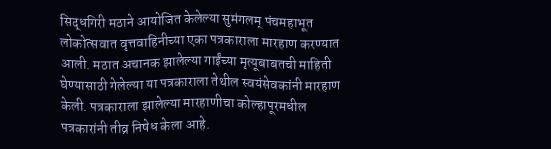सिद्धगिरी मठाने आयोजित केलेल्या सुमंगलम् पंचमहाभूत लोकोत्सवात वृत्तवाहिनीच्या एका पत्रकाराला मारहाण करण्यात आली. मठात अचानक झालेल्या गाईंच्या मृत्यूबाबतची माहिती घेण्यासाठी गेलेल्या या पत्रकाराला तेथील स्वयंसेवकांनी मारहाण केली. पत्रकाराला झालेल्या मारहाणीचा कोल्हापूरमधील पत्रकारांनी तीव्र निषेध केला आहे.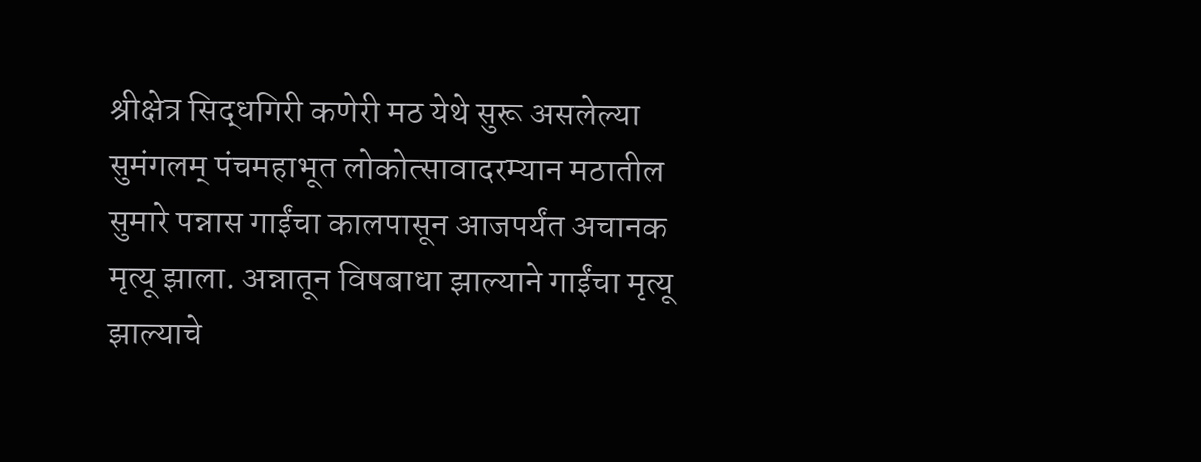श्रीक्षेत्र सिद्धगिरी कणेरी मठ येथे सुरू असलेल्या सुमंगलम् पंचमहाभूत लोकोत्सावादरम्यान मठातील सुमारे पन्नास गाईंचा कालपासून आजपर्यंत अचानक मृत्यू झाला. अन्नातून विषबाधा झाल्याने गाईंचा मृत्यू झाल्याचे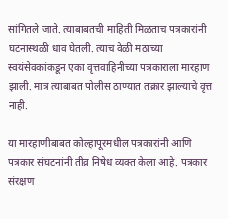सांगितले जाते. त्याबाबतची माहिती मिळताच पत्रकारांनी घटनास्थळी धाव घेतली. त्याच वेळी मठाच्या स्वयंसेवकांकडून एका वृत्तवाहिनीच्या पत्रकाराला मारहाण झाली. मात्र त्याबाबत पोलीस ठाण्यात तक्रार झाल्याचे वृत्त नाही.

या मारहाणीबाबत कोल्हापूरमधील पत्रकारांनी आणि पत्रकार संघटनांनी तीव्र निषेध व्यक्त केला आहे. पत्रकार संरक्षण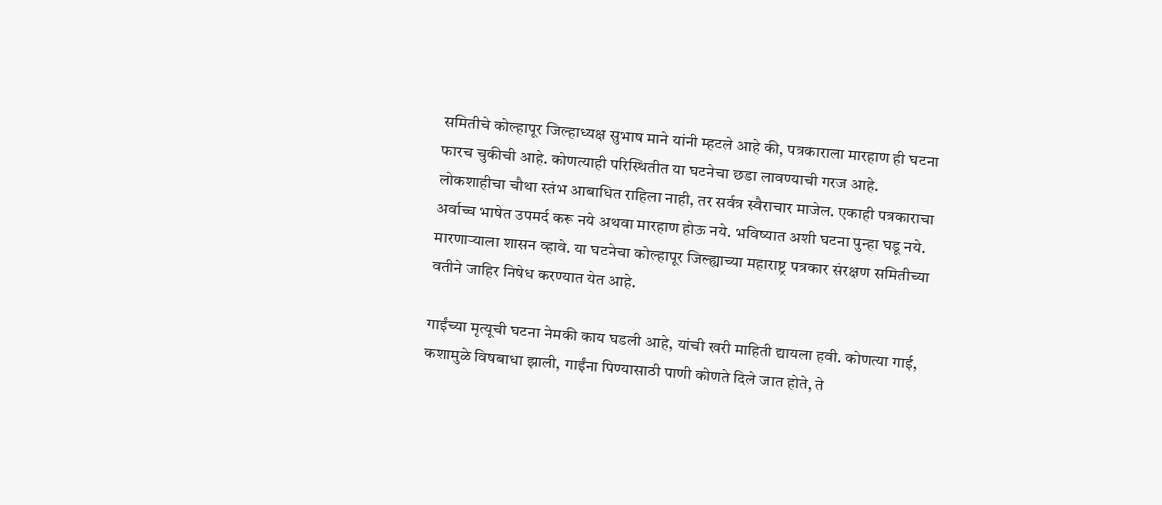समितीचे कोल्हापूर जिल्हाध्यक्ष सुभाष माने यांनी म्हटले आहे की, पत्रकाराला मारहाण ही घटना फारच चुकीची आहे. कोणत्याही परिस्थितीत या घटनेचा छडा लावण्याची गरज आहे. लोकशाहीचा चौथा स्तंभ आबाधित राहिला नाही, तर सर्वत्र स्वैराचार माजेल. एकाही पत्रकाराचा अर्वाच्च भाषेत उपमर्द करू नये अथवा मारहाण होऊ नये. भविष्यात अशी घटना पुन्हा घडू नये. मारणाऱ्याला शासन व्हावे. या घटनेचा कोल्हापूर जिल्ह्याच्या महाराष्ट्र पत्रकार संरक्षण समितीच्या वतीने जाहिर निषेध करण्यात येत आहे.

गाईंच्या मृत्यूची घटना नेमकी काय घडली आहे, यांची खरी माहिती द्यायला हवी. कोणत्या गाई, कशामुळे विषबाधा झाली, गाईंना पिण्यासाठी पाणी कोणते दिले जात होते, ते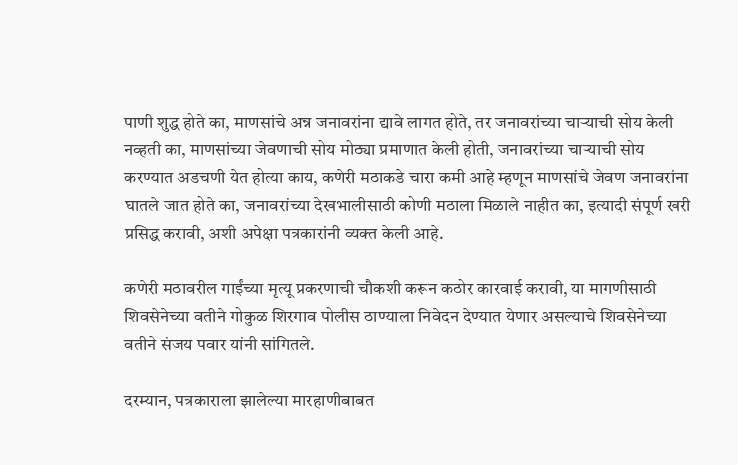पाणी शुद्ध होते का, माणसांचे अन्न जनावरांना द्यावे लागत होते, तर जनावरांच्या चाऱ्याची सोय केली नव्हती का, माणसांच्या जेवणाची सोय मोठ्या प्रमाणात केली होती, जनावरांच्या चाऱ्याची सोय करण्यात अडचणी येत होत्या काय, कणेरी मठाकडे चारा कमी आहे म्हणून माणसांचे जेवण जनावरांना घातले जात होते का, जनावरांच्या देखभालीसाठी कोणी मठाला मिळाले नाहीत का, इत्यादी संपूर्ण खरी प्रसिद्ध करावी, अशी अपेक्षा पत्रकारांनी व्यक्त केली आहे.

कणेरी मठावरील गाईंच्या मृत्यू प्रकरणाची चौकशी करून कठोर कारवाई करावी, या मागणीसाठी शिवसेनेच्या वतीने गोकुळ शिरगाव पोलीस ठाण्याला निवेदन देण्यात येणार असल्याचे शिवसेनेच्या वतीने संजय पवार यांनी सांगितले.

दरम्यान, पत्रकाराला झालेल्या मारहाणीबाबत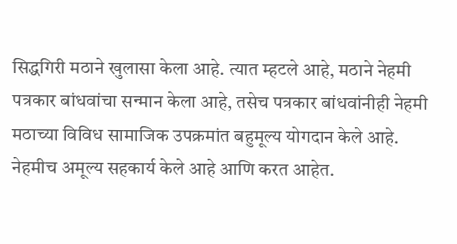सिद्धगिरी मठाने खुलासा केला आहे. त्यात म्हटले आहे, मठाने नेहमी पत्रकार बांधवांचा सन्मान केला आहे, तसेच पत्रकार बांधवांनीही नेहमी मठाच्या विविध सामाजिक उपक्रमांत बहुमूल्य योगदान केले आहे. नेहमीच अमूल्य सहकार्य केले आहे आणि करत आहेत.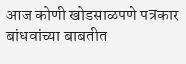आज कोणी खोडसाळपणे पत्रकार बांधवांच्या बाबतीत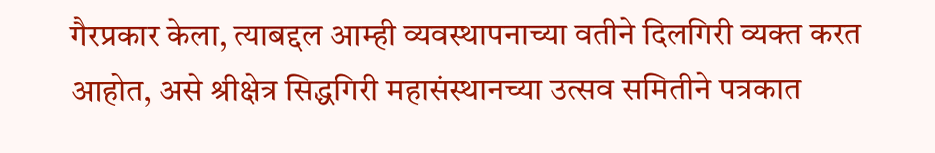गैरप्रकार केला, त्याबद्दल आम्ही व्यवस्थापनाच्या वतीने दिलगिरी व्यक्त करत आहोत, असे श्रीक्षेत्र सिद्धगिरी महासंस्थानच्या उत्सव समितीने पत्रकात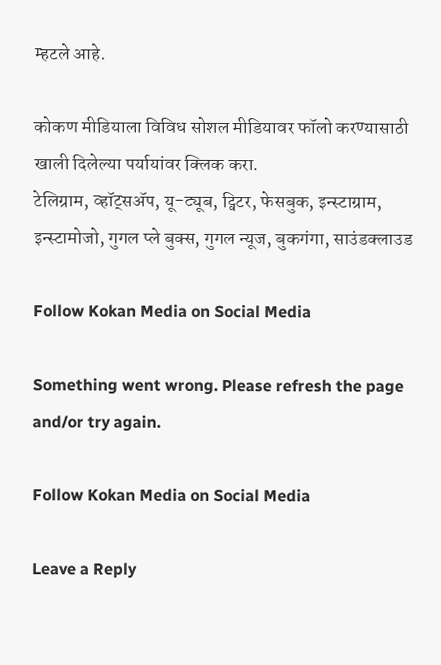म्हटले आहे.

कोकण मीडियाला विविध सोशल मीडियावर फॉलो करण्यासाठी खाली दिलेल्या पर्यायांवर क्लिक करा.
टेलिग्राम, व्हॉट्सॲप, यू-ट्यूब, ट्विटर, फेसबुक, इन्स्टाग्राम, इन्स्टामोजो, गुगल प्ले बुक्स, गुगल न्यूज, बुकगंगा, साउंडक्लाउड

Follow Kokan Media on Social Media

Something went wrong. Please refresh the page and/or try again.

Follow Kokan Media on Social Media

Leave a Reply